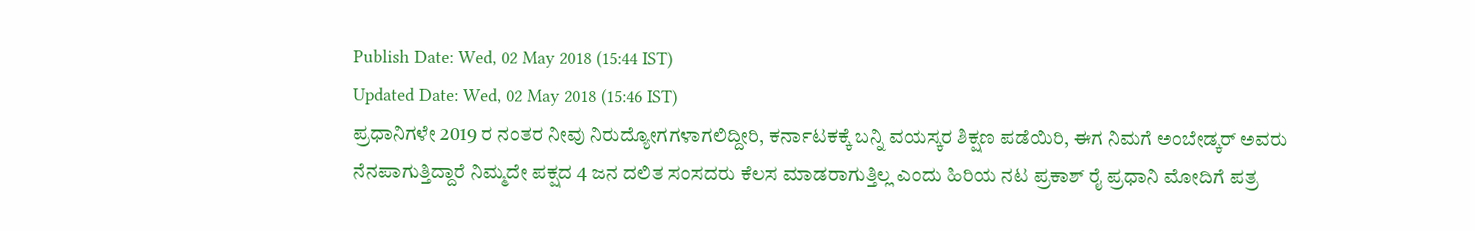Publish Date: Wed, 02 May 2018 (15:44 IST)
Updated Date: Wed, 02 May 2018 (15:46 IST)
ಪ್ರಧಾನಿಗಳೇ 2019 ರ ನಂತರ ನೀವು ನಿರುದ್ಯೋಗಗಳಾಗಲಿದ್ದೀರಿ, ಕರ್ನಾಟಕಕ್ಕೆ ಬನ್ನಿ ವಯಸ್ಕರ ಶಿಕ್ಷಣ ಪಡೆಯಿರಿ, ಈಗ ನಿಮಗೆ ಅಂಬೇಡ್ಕರ್ ಅವರು ನೆನಪಾಗುತ್ತಿದ್ದಾರೆ ನಿಮ್ಮದೇ ಪಕ್ಷದ 4 ಜನ ದಲಿತ ಸಂಸದರು ಕೆಲಸ ಮಾಡರಾಗುತ್ತಿಲ್ಲ ಎಂದು ಹಿರಿಯ ನಟ ಪ್ರಕಾಶ್ ರೈ ಪ್ರಧಾನಿ ಮೋದಿಗೆ ಪತ್ರ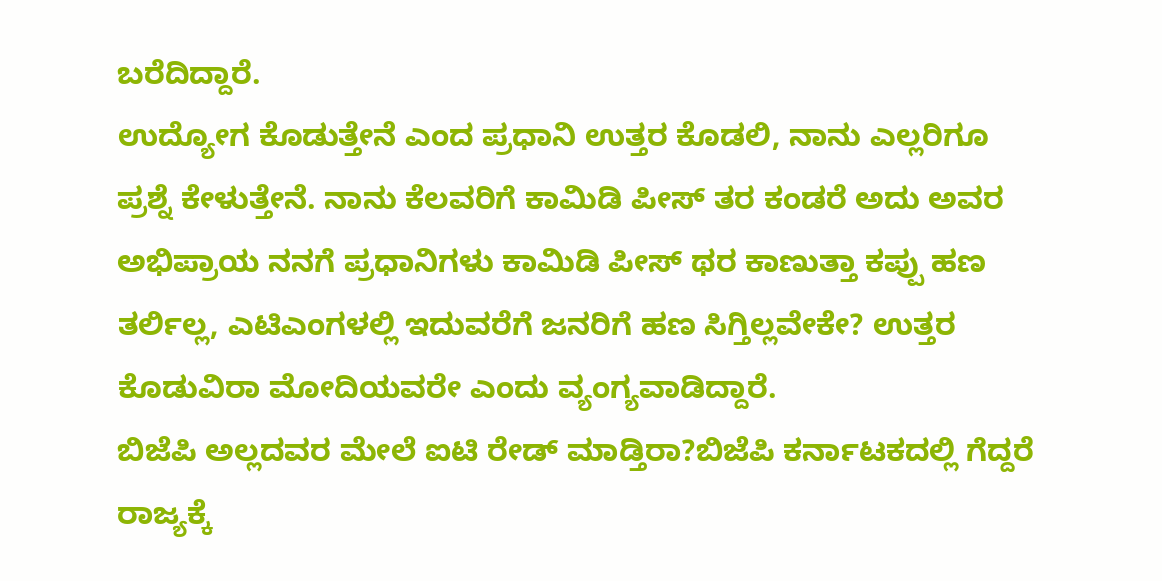ಬರೆದಿದ್ದಾರೆ.
ಉದ್ಯೋಗ ಕೊಡುತ್ತೇನೆ ಎಂದ ಪ್ರಧಾನಿ ಉತ್ತರ ಕೊಡಲಿ, ನಾನು ಎಲ್ಲರಿಗೂ ಪ್ರಶ್ನೆ ಕೇಳುತ್ತೇನೆ. ನಾನು ಕೆಲವರಿಗೆ ಕಾಮಿಡಿ ಪೀಸ್ ತರ ಕಂಡರೆ ಅದು ಅವರ ಅಭಿಪ್ರಾಯ ನನಗೆ ಪ್ರಧಾನಿಗಳು ಕಾಮಿಡಿ ಪೀಸ್ ಥರ ಕಾಣುತ್ತಾ ಕಪ್ಪು ಹಣ ತರ್ಲಿಲ್ಲ, ಎಟಿಎಂಗಳಲ್ಲಿ ಇದುವರೆಗೆ ಜನರಿಗೆ ಹಣ ಸಿಗ್ತಿಲ್ಲವೇಕೇ? ಉತ್ತರ ಕೊಡುವಿರಾ ಮೋದಿಯವರೇ ಎಂದು ವ್ಯಂಗ್ಯವಾಡಿದ್ದಾರೆ.
ಬಿಜೆಪಿ ಅಲ್ಲದವರ ಮೇಲೆ ಐಟಿ ರೇಡ್ ಮಾಡ್ತಿರಾ?ಬಿಜೆಪಿ ಕರ್ನಾಟಕದಲ್ಲಿ ಗೆದ್ದರೆ ರಾಜ್ಯಕ್ಕೆ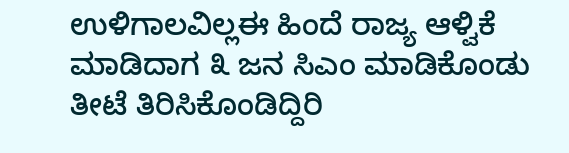ಉಳಿಗಾಲವಿಲ್ಲಈ ಹಿಂದೆ ರಾಜ್ಯ ಆಳ್ವಿಕೆ ಮಾಡಿದಾಗ ೩ ಜನ ಸಿಎಂ ಮಾಡಿಕೊಂಡು ತೀಟೆ ತಿರಿಸಿಕೊಂಡಿದ್ದಿರಿ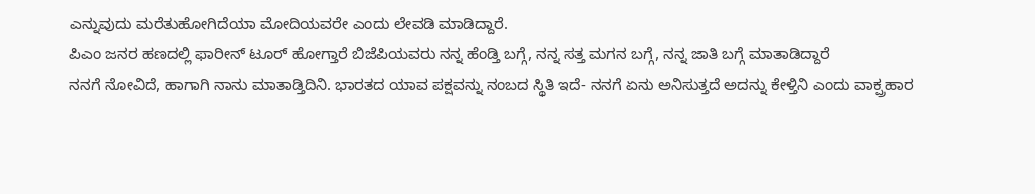ಎನ್ನುವುದು ಮರೆತುಹೋಗಿದೆಯಾ ಮೋದಿಯವರೇ ಎಂದು ಲೇವಡಿ ಮಾಡಿದ್ದಾರೆ.
ಪಿಎಂ ಜನರ ಹಣದಲ್ಲಿ ಫಾರೀನ್ ಟೂರ್ ಹೋಗ್ತಾರೆ ಬಿಜೆಪಿಯವರು ನನ್ನ ಹೆಂಡ್ತಿ ಬಗ್ಗೆ, ನನ್ನ ಸತ್ತ ಮಗನ ಬಗ್ಗೆ, ನನ್ನ ಜಾತಿ ಬಗ್ಗೆ ಮಾತಾಡಿದ್ದಾರೆ
ನನಗೆ ನೋವಿದೆ, ಹಾಗಾಗಿ ನಾನು ಮಾತಾಡ್ತಿದಿನಿ. ಭಾರತದ ಯಾವ ಪಕ್ಷವನ್ನು ನಂಬದ ಸ್ಥಿತಿ ಇದೆ- ನನಗೆ ಏನು ಅನಿಸುತ್ತದೆ ಅದನ್ನು ಕೇಳ್ತಿನಿ ಎಂದು ವಾಕ್ಪ್ರಹಾರ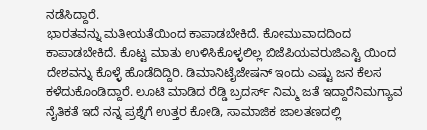ನಡೆಸಿದ್ದಾರೆ.
ಭಾರತವನ್ನು ಮತೀಯತೆಯಿಂದ ಕಾಪಾಡಬೇಕಿದೆ. ಕೋಮುವಾದದಿಂದ ಕಾಪಾಡಬೇಕಿದೆ. ಕೊಟ್ಟ ಮಾತು ಉಳಿಸಿಕೊಳ್ಳಲಿಲ್ಲ ಬಿಜೆಪಿಯವರುಜಿಎಸ್ಟಿ ಯಿಂದ ದೇಶವನ್ನು ಕೊಳ್ಳೆ ಹೊಡೆದಿದ್ದಿರಿ. ಡಿಮಾನಿಟೈಜೇಷನ್ ಇಂದು ಎಷ್ಟು ಜನ ಕೆಲಸ ಕಳೆದುಕೊಂಡಿದ್ದಾರೆ. ಲೂಟಿ ಮಾಡಿದ ರೆಡ್ಡಿ ಬ್ರದರ್ಸ್ ನಿಮ್ಮ ಜತೆ ಇದ್ದಾರೆನಿಮಗ್ಯಾವ ನೈತಿಕತೆ ಇದೆ ನನ್ನ ಪ್ರಶ್ನೆಗೆ ಉತ್ತರ ಕೋಡಿ, ಸಾಮಾಜಿಕ ಜಾಲತಣದಲ್ಲಿ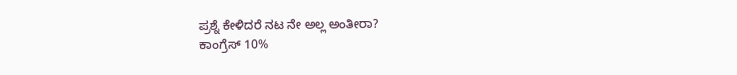ಪ್ರಶ್ನೆ ಕೇಳಿದರೆ ನಟ ನೇ ಅಲ್ಲ ಅಂತೀರಾ?
ಕಾಂಗ್ರೆಸ್ 10%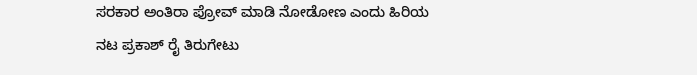ಸರಕಾರ ಅಂತಿರಾ ಪ್ರೋವ್ ಮಾಡಿ ನೋಡೋಣ ಎಂದು ಹಿರಿಯ ನಟ ಪ್ರಕಾಶ್ ರೈ ತಿರುಗೇಟು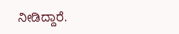ನೀಡಿದ್ದಾರೆ.